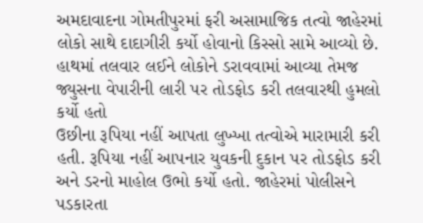અમદાવાદના ગોમતીપુરમાં ફરી અસામાજિક તત્વો જાહેરમાં લોકો સાથે દાદાગીરી કર્યો હોવાનો કિસ્સો સામે આવ્યો છે. હાથમાં તલવાર લઈને લોકોને ડરાવવામાં આવ્યા તેમજ જ્યુસના વેપારીની લારી પર તોડફોડ કરી તલવારથી હુમલો કર્યો હતો
ઉછીના રૂપિયા નહીં આપતા લુખ્ખા તત્વોએ મારામારી કરી હતી. રૂપિયા નહીં આપનાર યુવકની દુકાન પર તોડફોડ કરી અને ડરનો માહોલ ઉભો કર્યો હતો. જાહેરમાં પોલીસને પડકારતા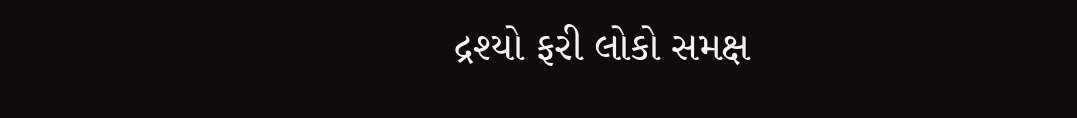દ્રશ્યો ફરી લોકો સમક્ષ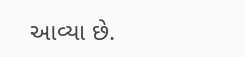આવ્યા છે.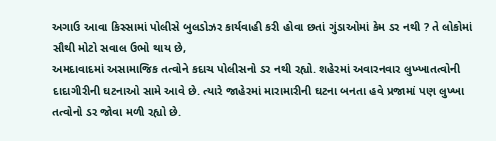અગાઉ આવા કિસ્સામાં પોલીસે બુલડોઝર કાર્યવાહી કરી હોવા છતાં ગુંડાઓમાં કેમ ડર નથી ? તે લોકોમાં સૌથી મોટો સવાલ ઉભો થાય છે,
અમદાવાદમાં અસામાજિક તત્વોને કદાચ પોલીસનો ડર નથી રહ્યો. શહેરમાં અવારનવાર લુખ્ખાતત્વોની દાદાગીરીની ઘટનાઓ સામે આવે છે. ત્યારે જાહેરમાં મારામારીની ઘટના બનતા હવે પ્રજામાં પણ લુખ્ખા તત્વોનો ડર જોવા મળી રહ્યો છે.